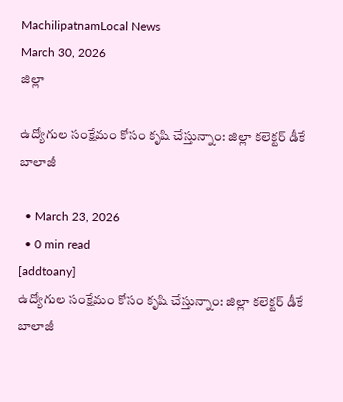MachilipatnamLocal News
March 30, 2026
జిల్లా

ఉద్యోగుల సంక్షేమం కోసం కృషి చేస్తున్నాం: జిల్లా కలెక్టర్ డీకే బాలాజీ

  • March 23, 2026
  • 0 min read
[addtoany]
ఉద్యోగుల సంక్షేమం కోసం కృషి చేస్తున్నాం: జిల్లా కలెక్టర్ డీకే బాలాజీ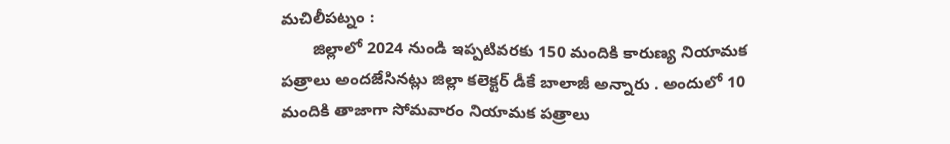మచిలీపట్నం :
       జిల్లాలో 2024 నుండి ఇప్పటివరకు 150 మందికి కారుణ్య నియామక పత్రాలు అందజేసినట్లు జిల్లా కలెక్టర్ డీకే బాలాజీ అన్నారు . అందులో 10 మందికి తాజాగా సోమవారం నియామక పత్రాలు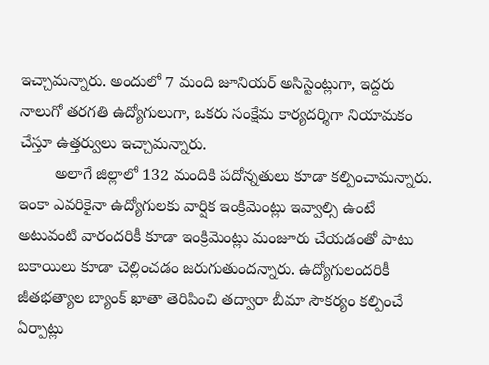ఇచ్చామన్నారు. అందులో 7 మంది జూనియర్ అసిస్టెంట్లుగా, ఇద్దరు నాలుగో తరగతి ఉద్యోగులుగా, ఒకరు సంక్షేమ కార్యదర్శిగా నియామకం చేస్తూ ఉత్తర్వులు ఇచ్చామన్నారు.
        అలాగే జిల్లాలో 132 మందికి పదోన్నతులు కూడా కల్పించామన్నారు. ఇంకా ఎవరికైనా ఉద్యోగులకు వార్షిక ఇంక్రిమెంట్లు ఇవ్వాల్సి ఉంటే అటువంటి వారందరికీ కూడా ఇంక్రిమెంట్లు మంజూరు చేయడంతో పాటు బకాయిలు కూడా చెల్లించడం జరుగుతుందన్నారు. ఉద్యోగులందరికీ జీతభత్యాల బ్యాంక్ ఖాతా తెరిపించి తద్వారా బీమా సౌకర్యం కల్పించే ఏర్పాట్లు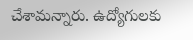చేశామన్నారు. ఉద్యోగులకు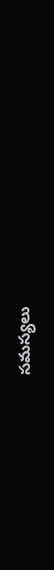సమస్యలు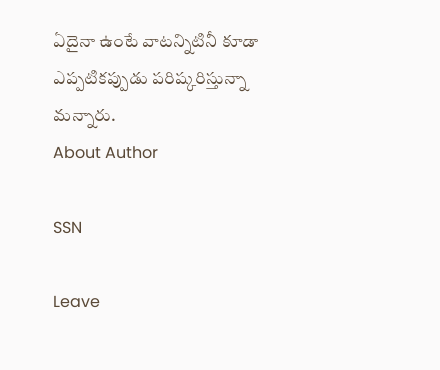ఏదైనా ఉంటే వాటన్నిటినీ కూడా ఎప్పటికప్పుడు పరిష్కరిస్తున్నా మన్నారు.
About Author

SSN

Leave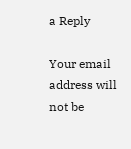a Reply

Your email address will not be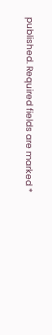published. Required fields are marked *